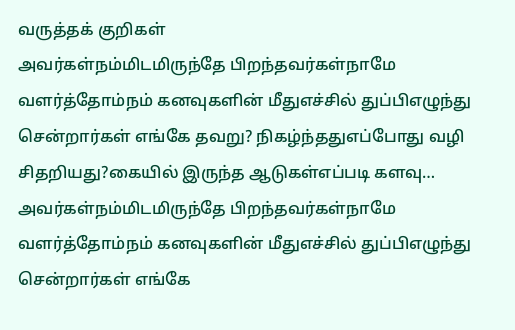வருத்தக் குறிகள்
அவர்கள்நம்மிடமிருந்தே பிறந்தவர்கள்நாமே வளர்த்தோம்நம் கனவுகளின் மீதுஎச்சில் துப்பிஎழுந்து சென்றார்கள் எங்கே தவறு? நிகழ்ந்ததுஎப்போது வழி சிதறியது?கையில் இருந்த ஆடுகள்எப்படி களவு…
அவர்கள்நம்மிடமிருந்தே பிறந்தவர்கள்நாமே வளர்த்தோம்நம் கனவுகளின் மீதுஎச்சில் துப்பிஎழுந்து சென்றார்கள் எங்கே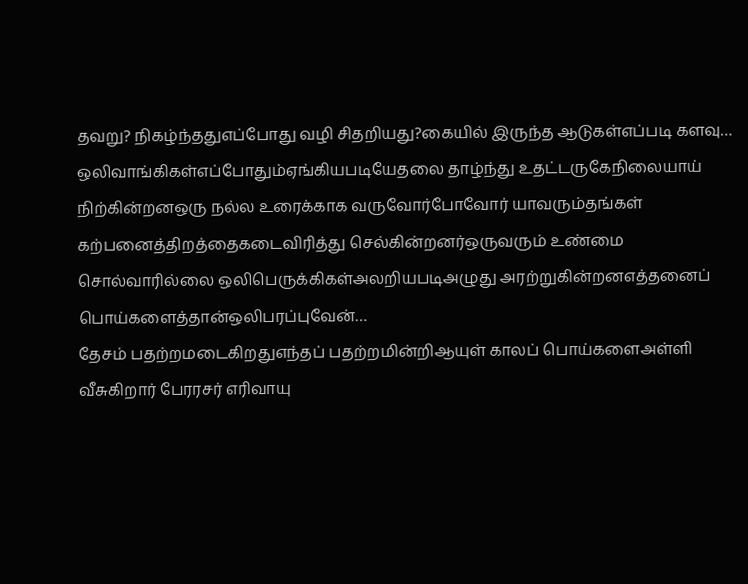தவறு? நிகழ்ந்ததுஎப்போது வழி சிதறியது?கையில் இருந்த ஆடுகள்எப்படி களவு…
ஒலிவாங்கிகள்எப்போதும்ஏங்கியபடியேதலை தாழ்ந்து உதட்டருகேநிலையாய் நிற்கின்றனஒரு நல்ல உரைக்காக வருவோர்போவோர் யாவரும்தங்கள் கற்பனைத்திறத்தைகடைவிரித்து செல்கின்றனர்ஒருவரும் உண்மை சொல்வாரில்லை ஒலிபெருக்கிகள்அலறியபடிஅழுது அரற்றுகின்றனஎத்தனைப் பொய்களைத்தான்ஒலிபரப்புவேன்…
தேசம் பதற்றமடைகிறதுஎந்தப் பதற்றமின்றிஆயுள் காலப் பொய்களைஅள்ளி வீசுகிறார் பேரரசர் எரிவாயு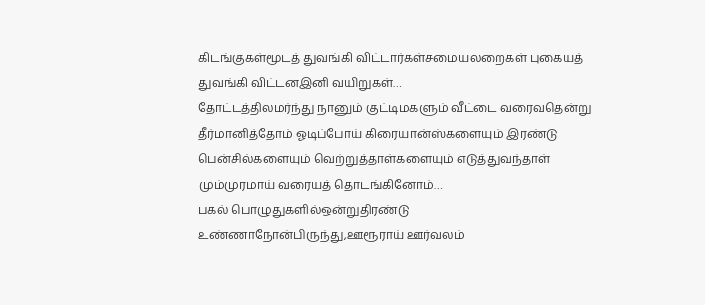கிடங்குகள்மூடத் துவங்கி விட்டார்கள்சமையலறைகள் புகையத் துவங்கி விட்டனஇனி வயிறுகள்…
தோட்டத்திலமர்ந்து நானும் குட்டிமகளும் வீட்டை வரைவதென்று தீர்மானித்தோம் ஓடிப்போய் கிரையான்ஸ்களையும் இரண்டு பென்சில்களையும் வெற்றுத்தாள்களையும் எடுத்துவந்தாள் மும்முரமாய் வரையத் தொடங்கினோம்…
பகல் பொழுதுகளில்ஒன்றுதிரண்டு உண்ணாநோன்பிருந்து,ஊரூராய் ஊர்வலம்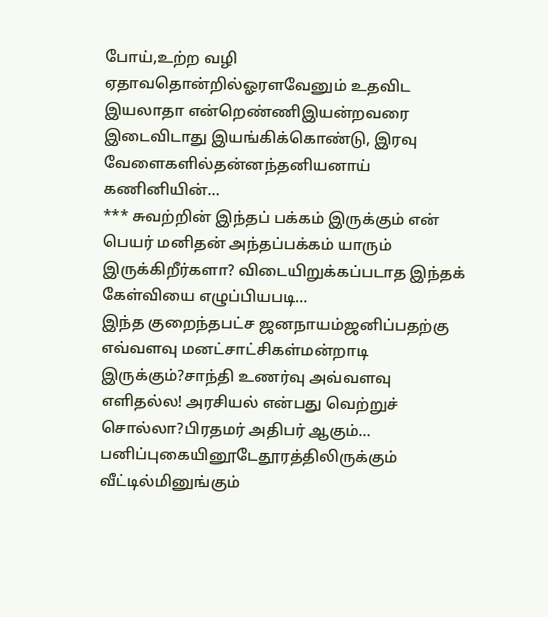போய்,உற்ற வழி ஏதாவதொன்றில்ஓரளவேனும் உதவிட இயலாதா என்றெண்ணிஇயன்றவரை இடைவிடாது இயங்கிக்கொண்டு, இரவு வேளைகளில்தன்னந்தனியனாய் கணினியின்…
*** சுவற்றின் இந்தப் பக்கம் இருக்கும் என் பெயர் மனிதன் அந்தப்பக்கம் யாரும் இருக்கிறீர்களா? விடையிறுக்கப்படாத இந்தக் கேள்வியை எழுப்பியபடி…
இந்த குறைந்தபட்ச ஜனநாயம்ஜனிப்பதற்கு எவ்வளவு மனட்சாட்சிகள்மன்றாடி இருக்கும்?சாந்தி உணர்வு அவ்வளவு எளிதல்ல! அரசியல் என்பது வெற்றுச் சொல்லா?பிரதமர் அதிபர் ஆகும்…
பனிப்புகையினூடேதூரத்திலிருக்கும் வீட்டில்மினுங்கும்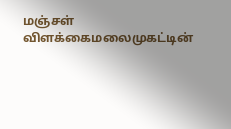மஞ்சள் விளக்கைமலைமுகட்டின்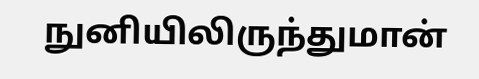நுனியிலிருந்துமான்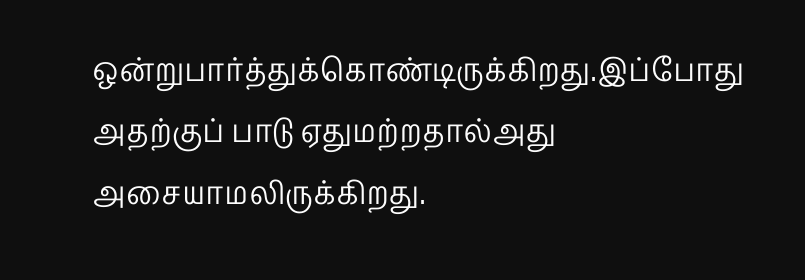ஒன்றுபார்த்துக்கொண்டிருக்கிறது.இப்போது அதற்குப் பாடு ஏதுமற்றதால்அது அசையாமலிருக்கிறது.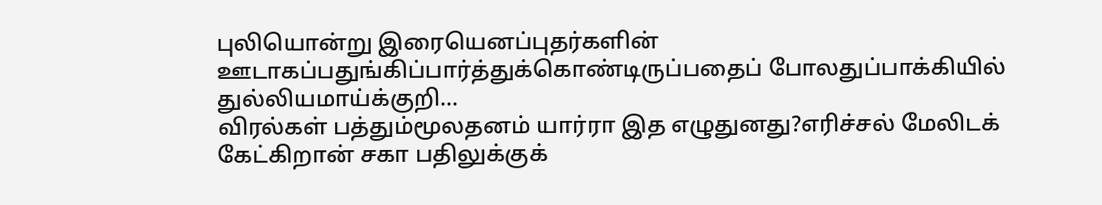புலியொன்று இரையெனப்புதர்களின் ஊடாகப்பதுங்கிப்பார்த்துக்கொண்டிருப்பதைப் போலதுப்பாக்கியில் துல்லியமாய்க்குறி…
விரல்கள் பத்தும்மூலதனம் யார்ரா இத எழுதுனது?எரிச்சல் மேலிடக் கேட்கிறான் சகா பதிலுக்குக்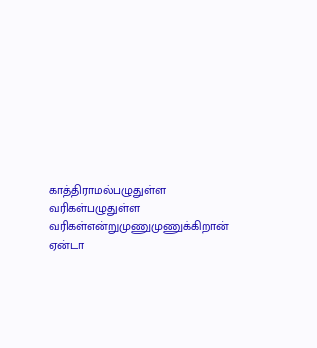காத்திராமல்பழுதுள்ள வரிகள்பழுதுள்ள வரிகள்என்றுமுணுமுணுக்கிறான் ஏன்டா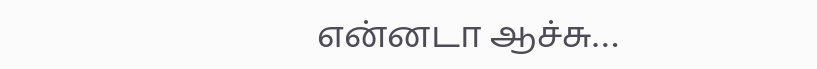என்னடா ஆச்சு…